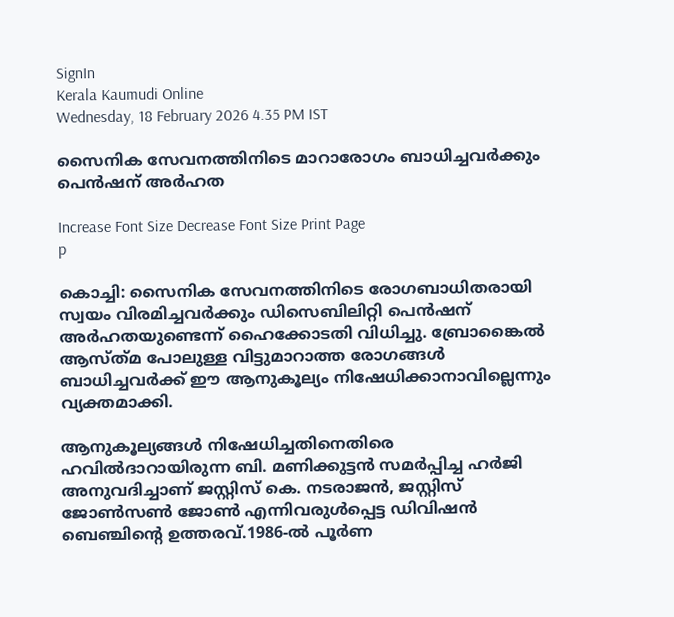SignIn
Kerala Kaumudi Online
Wednesday, 18 February 2026 4.35 PM IST

സൈനിക സേവനത്തിനിടെ മാറാരോഗം ബാധിച്ചവർക്കും പെൻഷന് അർഹത

Increase Font Size Decrease Font Size Print Page
p

കൊച്ചി: സൈനിക സേവനത്തിനിടെ രോഗബാധിതരായി സ്വയം വിരമിച്ചവർക്കും ഡിസെബിലിറ്റി പെൻഷന് അർഹതയുണ്ടെന്ന് ഹൈക്കോടതി വിധിച്ചു. ബ്രോങ്കൈൽ ആസ്ത്‌മ പോലുള്ള വിട്ടുമാറാത്ത രോഗങ്ങൾ ബാധിച്ചവർക്ക് ഈ ആനുകൂല്യം നിഷേധിക്കാനാവില്ലെന്നും വ്യക്തമാക്കി.

ആനുകൂല്യങ്ങൾ നിഷേധിച്ചതിനെതിരെ ഹവിൽദാറായിരുന്ന ബി. മണിക്കുട്ടൻ സമർപ്പിച്ച ഹർജി അനുവദിച്ചാണ് ജസ്റ്റിസ് കെ. നടരാജൻ, ജസ്റ്റിസ് ജോൺസൺ ജോൺ എന്നിവരുൾപ്പെട്ട ഡിവിഷൻ ബെഞ്ചിന്റെ ഉത്തരവ്.1986-ൽ പൂർണ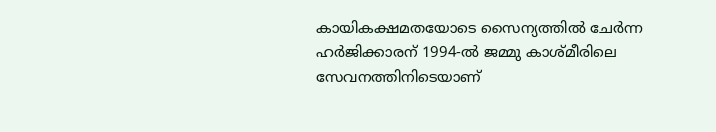കായികക്ഷമതയോടെ സൈന്യത്തിൽ ചേർന്ന ഹർജിക്കാരന് 1994-ൽ ജമ്മു കാശ്മീരിലെ സേവനത്തിനിടെയാണ്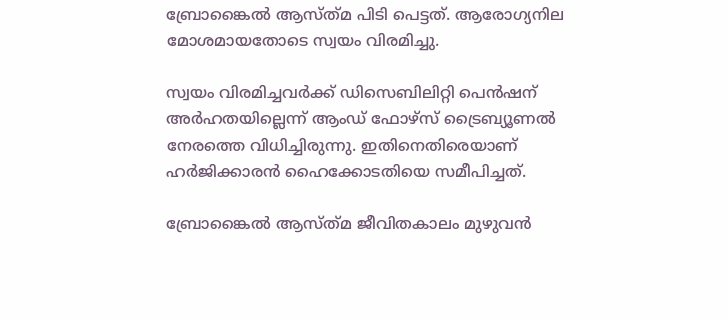ബ്രോങ്കൈൽ ആസ്ത്‌മ പിടി പെട്ടത്. ആരോഗ്യനില മോശമായതോടെ സ്വയം വിരമിച്ചു.

സ്വയം വിരമിച്ചവർക്ക് ഡിസെബിലിറ്റി പെൻഷന് അർഹതയില്ലെന്ന് ആംഡ് ഫോഴ്സ് ട്രൈബ്യൂണൽ നേരത്തെ വിധിച്ചിരുന്നു. ഇതിനെതിരെയാണ് ഹർജിക്കാരൻ ഹൈക്കോടതിയെ സമീപിച്ചത്.

ബ്രോങ്കൈൽ ആസ്ത്‌മ ജീവിതകാലം മുഴുവൻ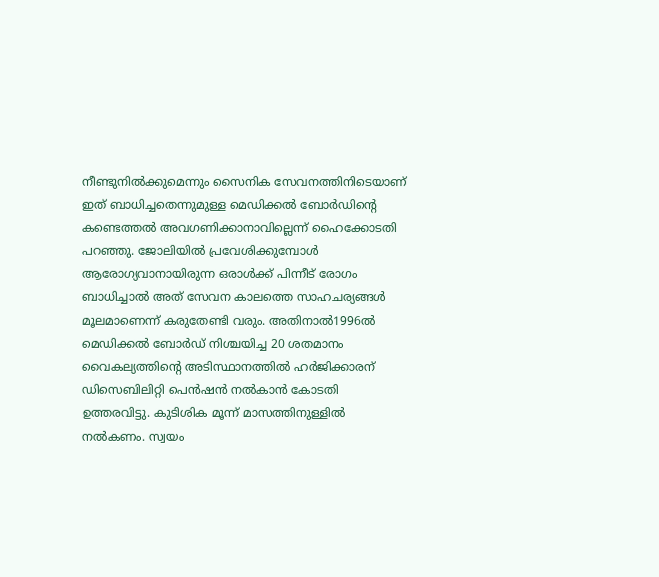നീണ്ടുനിൽക്കുമെന്നും സൈനിക സേവനത്തിനിടെയാണ് ഇത് ബാധിച്ചതെന്നുമുള്ള മെഡിക്കൽ ബോർഡിന്റെ കണ്ടെത്തൽ അവഗണിക്കാനാവില്ലെന്ന് ഹൈക്കോടതി പറഞ്ഞു. ജോലിയിൽ പ്രവേശിക്കുമ്പോൾ ആരോഗ്യവാനായിരുന്ന ഒരാൾക്ക് പിന്നീട് രോഗം ബാധിച്ചാൽ അത് സേവന കാലത്തെ സാഹചര്യങ്ങൾ മൂലമാണെന്ന് കരുതേണ്ടി വരും. അതിനാൽ1996ൽ മെഡിക്കൽ ബോർഡ് നിശ്ചയിച്ച 20 ശതമാനം വൈകല്യത്തിന്റെ അടിസ്ഥാനത്തിൽ ഹർജിക്കാരന് ഡിസെബിലിറ്റി പെൻഷൻ നൽകാൻ കോടതി ഉത്തരവിട്ടു. കുടിശിക മൂന്ന് മാസത്തിനുള്ളിൽ നൽകണം. സ്വയം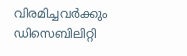വിരമിച്ചവർക്കും ഡിസെബിലിറ്റി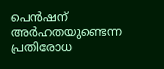പെൻഷന് അർഹതയുണ്ടെന്ന പ്രതിരോധ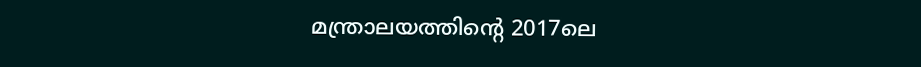മന്ത്രാലയത്തിന്റെ 2017ലെ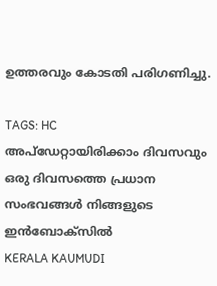ഉത്തരവും കോടതി പരിഗണിച്ചു.

TAGS: HC
അപ്ഡേറ്റായിരിക്കാം ദിവസവും
ഒരു ദിവസത്തെ പ്രധാന സംഭവങ്ങൾ നിങ്ങളുടെ ഇൻബോക്സിൽ
KERALA KAUMUDI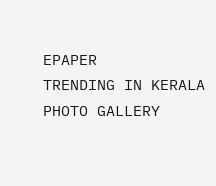EPAPER
TRENDING IN KERALA
PHOTO GALLERY